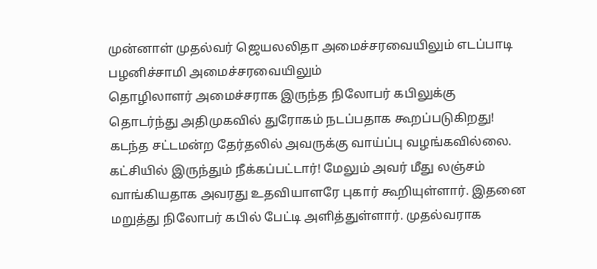முன்னாள் முதல்வர் ஜெயலலிதா அமைச்சரவையிலும் எடப்பாடி பழனிச்சாமி அமைச்சரவையிலும்
தொழிலாளர் அமைச்சராக இருந்த நிலோபர் கபிலுக்கு தொடர்ந்து அதிமுகவில் துரோகம் நடப்பதாக கூறப்படுகிறது!
கடந்த சட்டமன்ற தேர்தலில் அவருக்கு வாய்ப்பு வழங்கவில்லை. கட்சியில் இருந்தும் நீக்கப்பட்டார்! மேலும் அவர் மீது லஞ்சம் வாங்கியதாக அவரது உதவியாளரே புகார் கூறியுள்ளார். இதனை மறுத்து நிலோபர் கபில் பேட்டி அளித்துள்ளார். முதல்வராக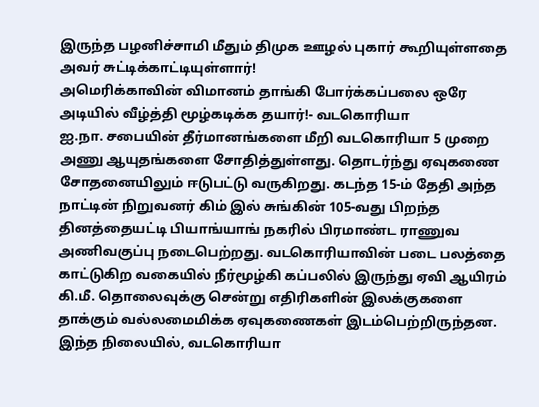இருந்த பழனிச்சாமி மீதும் திமுக ஊழல் புகார் கூறியுள்ளதை அவர் சுட்டிக்காட்டியுள்ளார்!
அமெரிக்காவின் விமானம் தாங்கி போர்க்கப்பலை ஒரே அடியில் வீழ்த்தி மூழ்கடிக்க தயார்!- வடகொரியா
ஐ.நா. சபையின் தீர்மானங்களை மீறி வடகொரியா 5 முறை அணு ஆயுதங்களை சோதித்துள்ளது. தொடர்ந்து ஏவுகணை சோதனையிலும் ஈடுபட்டு வருகிறது. கடந்த 15-ம் தேதி அந்த நாட்டின் நிறுவனர் கிம் இல் சுங்கின் 105-வது பிறந்த தினத்தையட்டி பியாங்யாங் நகரில் பிரமாண்ட ராணுவ அணிவகுப்பு நடைபெற்றது. வடகொரியாவின் படை பலத்தை காட்டுகிற வகையில் நீர்மூழ்கி கப்பலில் இருந்து ஏவி ஆயிரம் கி.மீ. தொலைவுக்கு சென்று எதிரிகளின் இலக்குகளை தாக்கும் வல்லமைமிக்க ஏவுகணைகள் இடம்பெற்றிருந்தன. இந்த நிலையில், வடகொரியா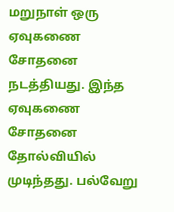மறுநாள் ஒரு ஏவுகணை சோதனை நடத்தியது. இந்த ஏவுகணை சோதனை தோல்வியில் முடிந்தது. பல்வேறு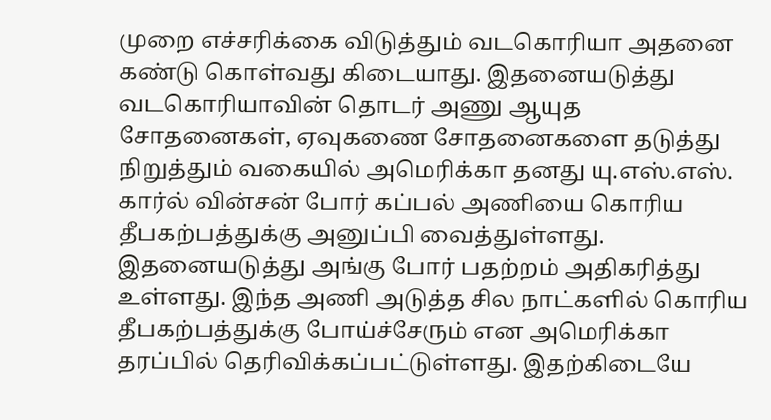முறை எச்சரிக்கை விடுத்தும் வடகொரியா அதனை கண்டு கொள்வது கிடையாது. இதனையடுத்து வடகொரியாவின் தொடர் அணு ஆயுத சோதனைகள், ஏவுகணை சோதனைகளை தடுத்து நிறுத்தும் வகையில் அமெரிக்கா தனது யு.எஸ்.எஸ். கார்ல் வின்சன் போர் கப்பல் அணியை கொரிய தீபகற்பத்துக்கு அனுப்பி வைத்துள்ளது. இதனையடுத்து அங்கு போர் பதற்றம் அதிகரித்து உள்ளது. இந்த அணி அடுத்த சில நாட்களில் கொரிய தீபகற்பத்துக்கு போய்ச்சேரும் என அமெரிக்கா தரப்பில் தெரிவிக்கப்பட்டுள்ளது. இதற்கிடையே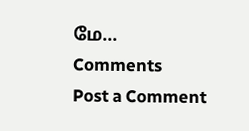மே...
Comments
Post a Comment